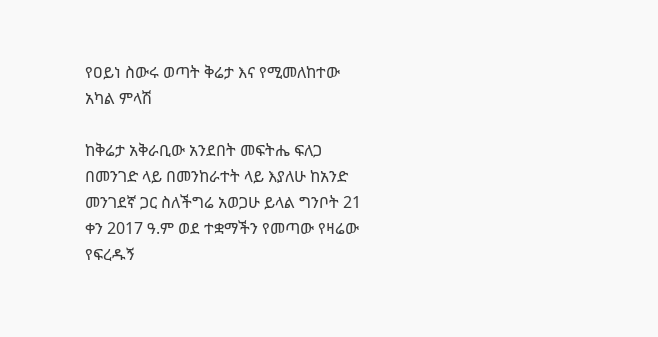የዐይነ ስውሩ ወጣት ቅሬታ እና የሚመለከተው አካል ምላሽ

ከቅሬታ አቅራቢው አንደበት መፍትሔ ፍለጋ በመንገድ ላይ በመንከራተት ላይ እያለሁ ከአንድ መንገደኛ ጋር ስለችግሬ አወጋሁ ይላል ግንቦት 21 ቀን 2017 ዓ.ም ወደ ተቋማችን የመጣው የዛሬው የፍረዱኝ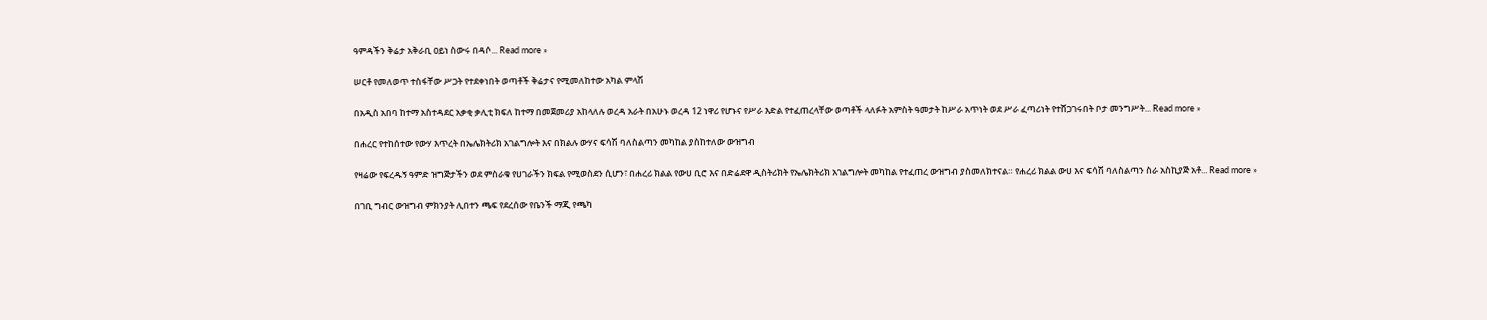ዓምዳችን ቅሬታ አቅራቢ ዐይነ ስውሩ በዳሶ... Read more »

ሠርቶ የመለወጥ ተስፋቸው ሥጋት የተደቀነበት ወጣቶች ቅሬታና የሚመለከተው አካል ምላሽ

በአዲስ አበባ ከተማ አስተዳደር አቃቂ ቃሊቲ ክፍለ ከተማ በመጀመሪያ አከላለሉ ወረዳ አራት በአሁኑ ወረዳ 12 ነዋሪ የሆኑና የሥራ እድል የተፈጠረላቸው ወጣቶች ላለፉት አምስት ዓመታት ከሥራ አጥነት ወደ ሥራ ፈጣሪነት የተሸጋገሩበት ቦታ መንግሥት... Read more »

በሐረር የተከሰተው የውሃ እጥረት በኤሌክትሪክ አገልግሎት እና በክልሉ ውሃና ፍሳሽ ባለስልጣን መካከል ያስከተለው ውዝግብ

የዛሬው የፍረዱኝ ዓምድ ዝግጅታችን ወደ ምስራቁ የሀገራችን ክፍል የሚወስደን ሲሆን፣ በሐረሪ ክልል የውሀ ቢሮ እና በድሬደዋ ዲስትሪክት የኤሌክትሪክ አገልግሎት መካከል የተፈጠረ ውዝግብ ያስመለክተናል። የሐረሪ ክልል ውሀ እና ፍሳሽ ባለስልጣን ስራ አስኪያጅ አቶ... Read more »

በገቢ ግብር ውዝግብ ምክንያት ሊበተን ጫፍ የደረሰው የቤንች ማጂ የጫካ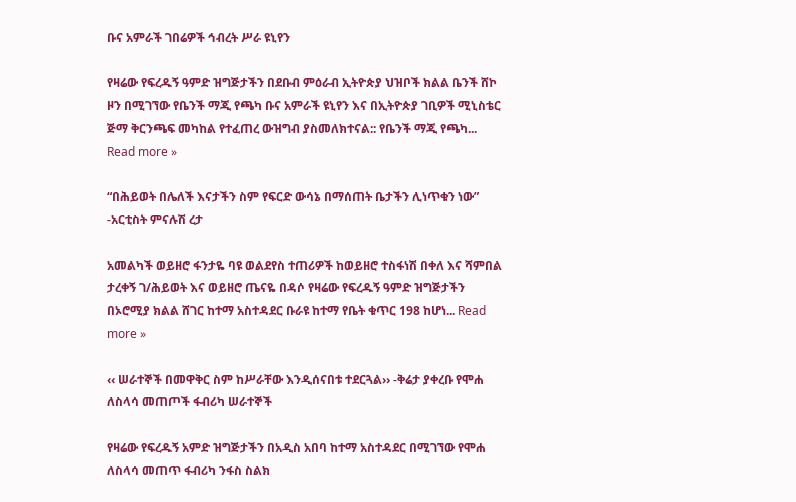ቡና አምራች ገበሬዎች ኅብረት ሥራ ዩኒየን

የዛሬው የፍረዱኝ ዓምድ ዝግጅታችን በደቡብ ምዕራብ ኢትዮጵያ ህዝቦች ክልል ቤንች ሸኮ ዞን በሚገኘው የቤንች ማጂ የጫካ ቡና አምራች ዩኒየን እና በኢትዮጵያ ገቢዎች ሚኒስቴር ጅማ ቅርንጫፍ መካከል የተፈጠረ ውዝግብ ያስመለክተናል:: የቤንች ማጂ የጫካ... Read more »

“በሕይወት በሌለች እናታችን ስም የፍርድ ውሳኔ በማሰጠት ቤታችን ሊነጥቁን ነው” -አርቲስት ምናሉሽ ረታ

አመልካች ወይዘሮ ፋንታዬ ባዩ ወልደየስ ተጠሪዎች ከወይዘሮ ተስፋነሽ በቀለ እና ሻምበል ታረቀኝ ገ/ሕይወት እና ወይዘሮ ጤናዬ በዳሶ የዛሬው የፍረዱኝ ዓምድ ዝግጅታችን በኦሮሚያ ክልል ሸገር ከተማ አስተዳደር ቡራዩ ከተማ የቤት ቁጥር 198 ከሆነ... Read more »

‹‹ ሠራተኞች በመዋቅር ስም ከሥራቸው እንዲሰናበቱ ተደርጓል›› -ቅሬታ ያቀረቡ የሞሐ ለስላሳ መጠጦች ፋብሪካ ሠራተኞች

የዛሬው የፍረዱኝ አምድ ዝግጅታችን በአዲስ አበባ ከተማ አስተዳደር በሚገኘው የሞሐ ለስላሳ መጠጥ ፋብሪካ ንፋስ ስልክ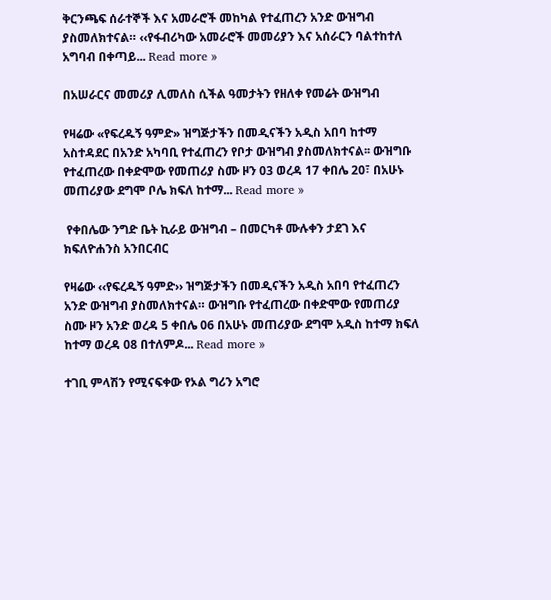ቅርንጫፍ ሰራተኞች እና አመራሮች መከካል የተፈጠረን አንድ ውዝግብ ያስመለክተናል። ‹‹የፋብሪካው አመራሮች መመሪያን እና አሰራርን ባልተከተለ አግባብ በቀጣይ... Read more »

በአሠራርና መመሪያ ሊመለስ ሲችል ዓመታትን የዘለቀ የመሬት ውዝግብ

የዛሬው «የፍረዱኝ ዓምድ» ዝግጅታችን በመዲናችን አዲስ አበባ ከተማ አስተዳደር በአንድ አካባቢ የተፈጠረን የቦታ ውዝግብ ያስመለክተናል፡፡ ውዝግቡ የተፈጠረው በቀድሞው የመጠሪያ ስሙ ዞን 03 ወረዳ 17 ቀበሌ 20፣ በአሁኑ መጠሪያው ደግሞ ቦሌ ክፍለ ከተማ... Read more »

 የቀበሌው ንግድ ቤት ኪራይ ውዝግብ – በመርካቶ ሙሉቀን ታደገ እና ክፍለዮሐንስ አንበርብር

የዛሬው ‹‹የፍረዱኝ ዓምድ›› ዝግጅታችን በመዲናችን አዲስ አበባ የተፈጠረን አንድ ውዝግብ ያስመለክተናል። ውዝግቡ የተፈጠረው በቀድሞው የመጠሪያ ስሙ ዞን አንድ ወረዳ 5 ቀበሌ 06 በአሁኑ መጠሪያው ደግሞ አዲስ ከተማ ክፍለ ከተማ ወረዳ 08 በተለምዶ... Read more »

ተገቢ ምላሽን የሚናፍቀው የኦል ግሪን አግሮ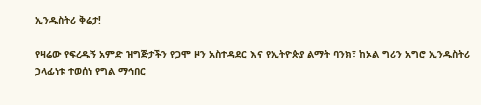ኢንዱስትሪ ቅሬታ!

የዛሬው የፍረዱኝ አምድ ዝግጅታችን የጋሞ ዞን አስተዳደር እና የኢትዮጵያ ልማት ባንክ፣ ከኦል ግሪን አግሮ ኢንዱስትሪ ኃላፊነቱ ተወሰነ የግል ማኅበር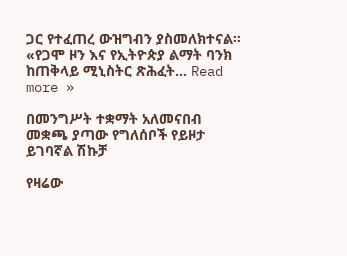ጋር የተፈጠረ ውዝግብን ያስመለክተናል። «የጋሞ ዞን እና የኢትዮጵያ ልማት ባንክ ከጠቅላይ ሚኒስትር ጽሕፈት... Read more »

በመንግሥት ተቋማት አለመናበብ መቋጫ ያጣው የግለሰቦች የይዞታ ይገባኛል ሽኩቻ

የዛሬው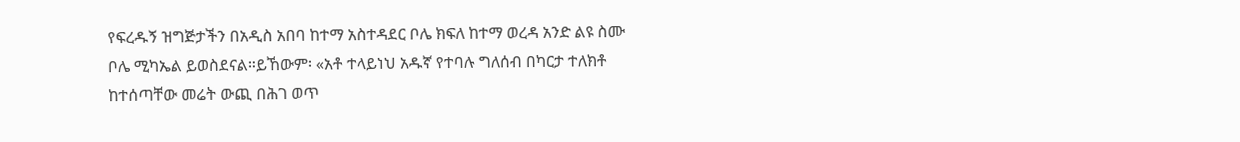የፍረዱኝ ዝግጅታችን በአዲስ አበባ ከተማ አስተዳደር ቦሌ ክፍለ ከተማ ወረዳ አንድ ልዩ ስሙ ቦሌ ሚካኤል ይወስደናል።ይኸውም፡ «አቶ ተላይነህ አዱኛ የተባሉ ግለሰብ በካርታ ተለክቶ ከተሰጣቸው መሬት ውጪ በሕገ ወጥ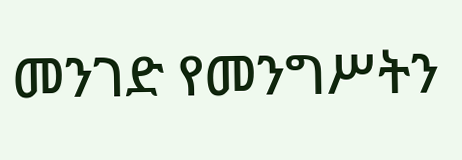መንገድ የመንግሥትን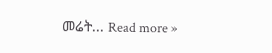መሬት... Read more »